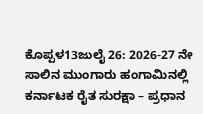ಕೊಪ್ಪಳ13ಜುಲೈ 26: 2026-27 ನೇ ಸಾಲಿನ ಮುಂಗಾರು ಹಂಗಾಮಿನಲ್ಲಿ ಕರ್ನಾಟಕ ರೈತ ಸುರಕ್ಷಾ – ಪ್ರಧಾನ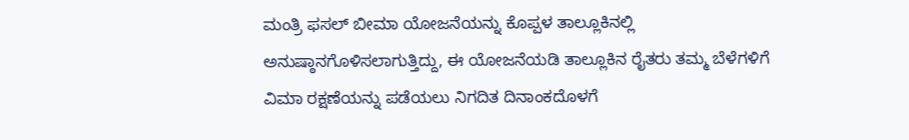ಮಂತ್ರಿ ಫಸಲ್ ಬೀಮಾ ಯೋಜನೆಯನ್ನು ಕೊಪ್ಪಳ ತಾಲ್ಲೂಕಿನಲ್ಲಿ ಅನುಷ್ಠಾನಗೊಳಿಸಲಾಗುತ್ತಿದ್ದು, ಈ ಯೋಜನೆಯಡಿ ತಾಲ್ಲೂಕಿನ ರೈತರು ತಮ್ಮ ಬೆಳೆಗಳಿಗೆ ವಿಮಾ ರಕ್ಷಣೆಯನ್ನು ಪಡೆಯಲು ನಿಗದಿತ ದಿನಾಂಕದೊಳಗೆ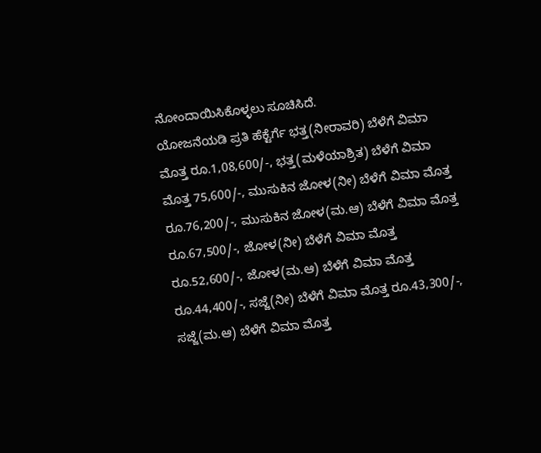ನೋಂದಾಯಿಸಿಕೊಳ್ಳಲು ಸೂಚಿಸಿದೆ.
ಯೋಜನೆಯಡಿ ಪ್ರತಿ ಹೆಕ್ಟೆರ್ಗೆ ಭತ್ತ(ನೀರಾವರಿ) ಬೆಳೆಗೆ ವಿಮಾ ಮೊತ್ತ ರೂ.1,08,600/-, ಭತ್ತ(ಮಳೆಯಾಶ್ರಿತ) ಬೆಳೆಗೆ ವಿಮಾ ಮೊತ್ತ 75,600/-, ಮುಸುಕಿನ ಜೋಳ(ನೀ) ಬೆಳೆಗೆ ವಿಮಾ ಮೊತ್ತ ರೂ.76,200/-, ಮುಸುಕಿನ ಜೋಳ(ಮ.ಆ) ಬೆಳೆಗೆ ವಿಮಾ ಮೊತ್ತ ರೂ.67,500/-, ಜೋಳ(ನೀ) ಬೆಳೆಗೆ ವಿಮಾ ಮೊತ್ತ ರೂ.52,600/-, ಜೋಳ(ಮ.ಆ) ಬೆಳೆಗೆ ವಿಮಾ ಮೊತ್ತ ರೂ.44,400/-, ಸಜ್ಜೆ(ನೀ) ಬೆಳೆಗೆ ವಿಮಾ ಮೊತ್ತ ರೂ.43,300/-, ಸಜ್ಜೆ(ಮ.ಆ) ಬೆಳೆಗೆ ವಿಮಾ ಮೊತ್ತ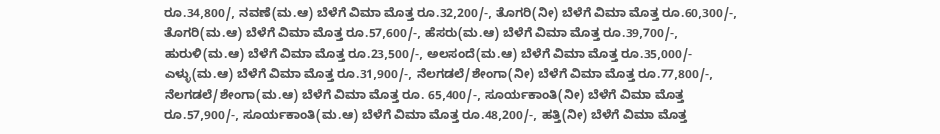ರೂ.34,800/, ನವಣೆ(ಮ.ಆ) ಬೆಳೆಗೆ ವಿಮಾ ಮೊತ್ತ ರೂ.32,200/-, ತೊಗರಿ(ನೀ) ಬೆಳೆಗೆ ವಿಮಾ ಮೊತ್ತ ರೂ.60,300/-, ತೊಗರಿ(ಮ.ಆ) ಬೆಳೆಗೆ ವಿಮಾ ಮೊತ್ತ ರೂ.57,600/-, ಹೆಸರು(ಮ.ಆ) ಬೆಳೆಗೆ ವಿಮಾ ಮೊತ್ತ ರೂ.39,700/-, ಹುರುಳಿ(ಮ.ಆ) ಬೆಳೆಗೆ ವಿಮಾ ಮೊತ್ತ ರೂ.23,500/-, ಅಲಸಂದೆ(ಮ.ಆ) ಬೆಳೆಗೆ ವಿಮಾ ಮೊತ್ತ ರೂ.35,000/- ಎಳ್ಳು(ಮ.ಆ) ಬೆಳೆಗೆ ವಿಮಾ ಮೊತ್ತ ರೂ.31,900/-, ನೆಲಗಡಲೆ/ಶೇಂಗಾ(ನೀ) ಬೆಳೆಗೆ ವಿಮಾ ಮೊತ್ತ ರೂ.77,800/-, ನೆಲಗಡಲೆ/ಶೇಂಗಾ(ಮ.ಆ) ಬೆಳೆಗೆ ವಿಮಾ ಮೊತ್ತ ರೂ. 65,400/-, ಸೂರ್ಯಕಾಂತಿ(ನೀ) ಬೆಳೆಗೆ ವಿಮಾ ಮೊತ್ತ ರೂ.57,900/-, ಸೂರ್ಯಕಾಂತಿ(ಮ.ಆ) ಬೆಳೆಗೆ ವಿಮಾ ಮೊತ್ತ ರೂ.48,200/-, ಹತ್ತಿ(ನೀ) ಬೆಳೆಗೆ ವಿಮಾ ಮೊತ್ತ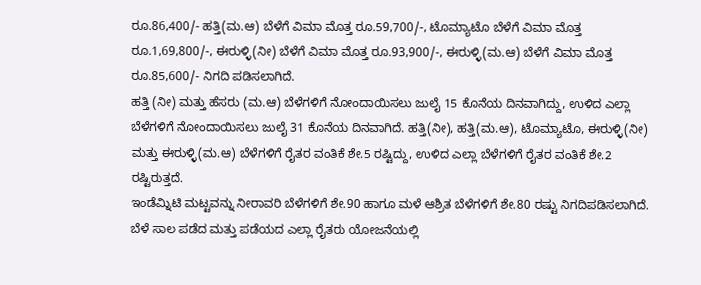ರೂ.86,400/- ಹತ್ತಿ(ಮ.ಆ) ಬೆಳೆಗೆ ವಿಮಾ ಮೊತ್ತ ರೂ.59,700/-, ಟೊಮ್ಯಾಟೊ ಬೆಳೆಗೆ ವಿಮಾ ಮೊತ್ತ ರೂ.1,69,800/-, ಈರುಳ್ಳಿ(ನೀ) ಬೆಳೆಗೆ ವಿಮಾ ಮೊತ್ತ ರೂ.93,900/-, ಈರುಳ್ಳಿ(ಮ.ಆ) ಬೆಳೆಗೆ ವಿಮಾ ಮೊತ್ತ ರೂ.85,600/- ನಿಗದಿ ಪಡಿಸಲಾಗಿದೆ.
ಹತ್ತಿ (ನೀ) ಮತ್ತು ಹೆಸರು (ಮ.ಆ) ಬೆಳೆಗಳಿಗೆ ನೋಂದಾಯಿಸಲು ಜುಲೈ 15 ಕೊನೆಯ ದಿನವಾಗಿದ್ದು, ಉಳಿದ ಎಲ್ಲಾ ಬೆಳೆಗಳಿಗೆ ನೋಂದಾಯಿಸಲು ಜುಲೈ 31 ಕೊನೆಯ ದಿನವಾಗಿದೆ. ಹತ್ತಿ(ನೀ), ಹತ್ತಿ(ಮ.ಆ), ಟೊಮ್ಯಾಟೊ, ಈರುಳ್ಳಿ(ನೀ) ಮತ್ತು ಈರುಳ್ಳಿ(ಮ.ಆ) ಬೆಳೆಗಳಿಗೆ ರೈತರ ವಂತಿಕೆ ಶೇ.5 ರಷ್ಟಿದ್ದು, ಉಳಿದ ಎಲ್ಲಾ ಬೆಳೆಗಳಿಗೆ ರೈತರ ವಂತಿಕೆ ಶೇ.2 ರಷ್ಟಿರುತ್ತದೆ.
ಇಂಡೆಮ್ನಿಟಿ ಮಟ್ಟವನ್ನು ನೀರಾವರಿ ಬೆಳೆಗಳಿಗೆ ಶೇ.90 ಹಾಗೂ ಮಳೆ ಆಶ್ರಿತ ಬೆಳೆಗಳಿಗೆ ಶೇ.80 ರಷ್ಟು ನಿಗದಿಪಡಿಸಲಾಗಿದೆ. ಬೆಳೆ ಸಾಲ ಪಡೆದ ಮತ್ತು ಪಡೆಯದ ಎಲ್ಲಾ ರೈತರು ಯೋಜನೆಯಲ್ಲಿ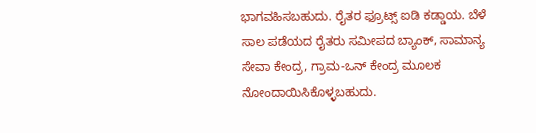ಭಾಗವಹಿಸಬಹುದು. ರೈತರ ಫ್ರೂಟ್ಸ್ ಐಡಿ ಕಡ್ಡಾಯ. ಬೆಳೆ ಸಾಲ ಪಡೆಯದ ರೈತರು ಸಮೀಪದ ಬ್ಯಾಂಕ್, ಸಾಮಾನ್ಯ ಸೇವಾ ಕೇಂದ್ರ, ಗ್ರಾಮ-ಒನ್ ಕೇಂದ್ರ ಮೂಲಕ ನೋಂದಾಯಿಸಿಕೊಳ್ಳಬಹುದು.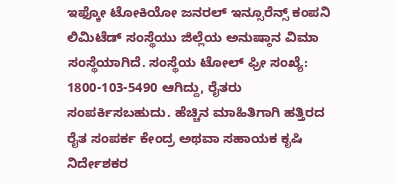ಇಫ್ಕೋ ಟೋಕಿಯೋ ಜನರಲ್ ಇನ್ಸೂರೆನ್ಸ್ ಕಂಪನಿ ಲಿಮಿಟೆಡ್ ಸಂಸ್ಥೆಯು ಜಿಲ್ಲೆಯ ಅನುಷ್ಠಾನ ವಿಮಾ ಸಂಸ್ಥೆಯಾಗಿದೆ. ಸಂಸ್ಥೆಯ ಟೋಲ್ ಫ್ರೀ ಸಂಖ್ಯೆ: 1800-103-5490 ಆಗಿದ್ದು, ರೈತರು ಸಂಪರ್ಕಿಸಬಹುದು. ಹೆಚ್ಚಿನ ಮಾಹಿತಿಗಾಗಿ ಹತ್ತಿರದ ರೈತ ಸಂಪರ್ಕ ಕೇಂದ್ರ ಅಥವಾ ಸಹಾಯಕ ಕೃಷಿ ನಿರ್ದೇಶಕರ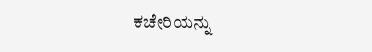ಕಚೇರಿಯನ್ನು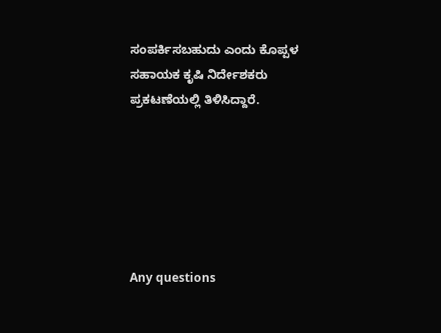ಸಂಪರ್ಕಿಸಬಹುದು ಎಂದು ಕೊಪ್ಪಳ ಸಹಾಯಕ ಕೃಷಿ ನಿರ್ದೇಶಕರು ಪ್ರಕಟಣೆಯಲ್ಲಿ ತಿಳಿಸಿದ್ದಾರೆ.






Any questions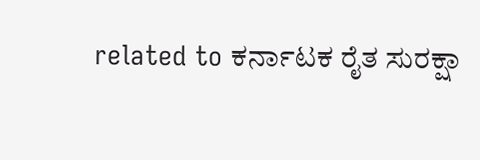related to ಕರ್ನಾಟಕ ರೈತ ಸುರಕ್ಷಾ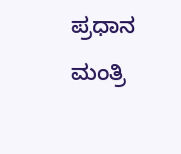ಪ್ರಧಾನ ಮಂತ್ರಿ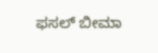ಫಸಲ್ ಬೀಮಾ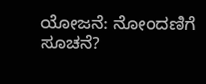ಯೋಜನೆ: ನೋಂದಣಿಗೆ ಸೂಚನೆ?